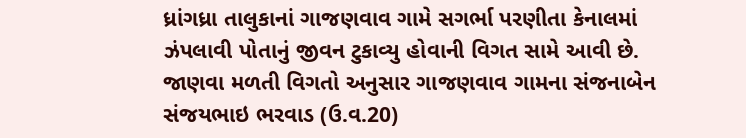ધ્રાંગધ્રા તાલુકાનાં ગાજણવાવ ગામે સગર્ભા પરણીતા કેનાલમાં ઝંપલાવી પોતાનું જીવન ટુકાવ્યુ હોવાની વિગત સામે આવી છે. જાણવા મળતી વિગતો અનુસાર ગાજણવાવ ગામના સંજનાબેન સંજયભાઇ ભરવાડ (ઉ.વ.20)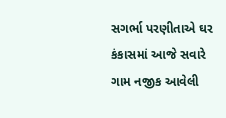સગર્ભા પરણીતાએ ઘર કંકાસમાં આજે સવારે ગામ નજીક આવેલી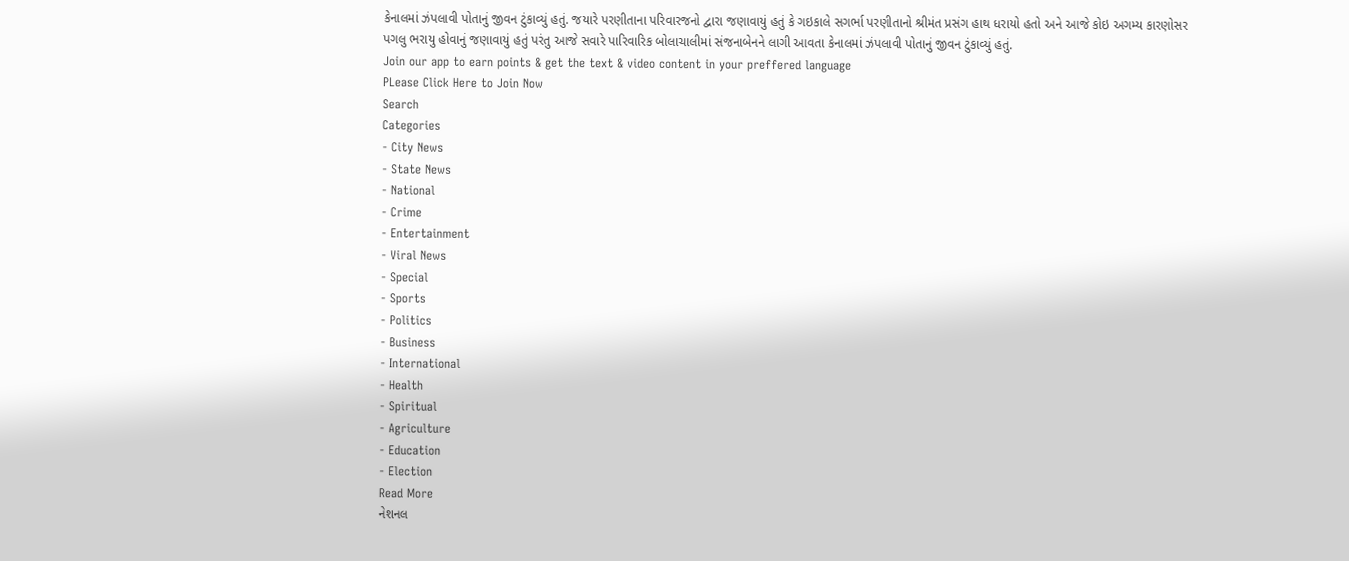કેનાલમાં ઝંપલાવી પોતાનું જીવન ટુંકાવ્યું હતું. જયારે પરણીતાના પરિવારજનો દ્વારા જણાવાયું હતું કે ગઇકાલે સગર્ભા પરણીતાનો શ્રીમંત પ્રસંગ હાથ ધરાયો હતો અને આજે કોઇ અગમ્ય કારણોસર પગલુ ભરાયુ હોવાનું જણાવાયું હતું પરંતુ આજે સવારે પારિવારિક બોલાચાલીમાં સંજનાબેનને લાગી આવતા કેનાલમાં ઝંપલાવી પોતાનું જીવન ટુંકાવ્યું હતું.
Join our app to earn points & get the text & video content in your preffered language
PLease Click Here to Join Now
Search
Categories
- City News
- State News
- National
- Crime
- Entertainment
- Viral News
- Special
- Sports
- Politics
- Business
- International
- Health
- Spiritual
- Agriculture
- Education
- Election
Read More
નેશનલ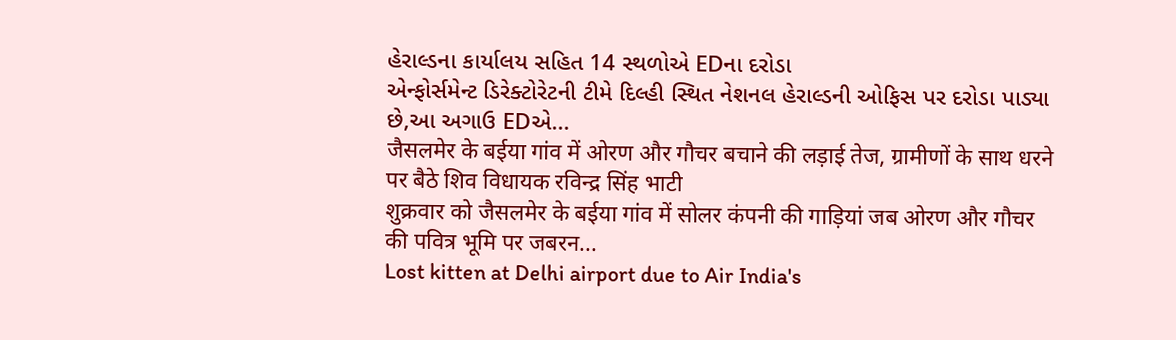હેરાલ્ડના કાર્યાલય સહિત 14 સ્થળોએ EDના દરોડા
એન્ફોર્સમેન્ટ ડિરેક્ટોરેટની ટીમે દિલ્હી સ્થિત નેશનલ હેરાલ્ડની ઓફિસ પર દરોડા પાડ્યા છે,આ અગાઉ EDએ...
जैसलमेर के बईया गांव में ओरण और गौचर बचाने की लड़ाई तेज, ग्रामीणों के साथ धरने पर बैठे शिव विधायक रविन्द्र सिंह भाटी
शुक्रवार को जैसलमेर के बईया गांव में सोलर कंपनी की गाड़ियां जब ओरण और गौचर की पवित्र भूमि पर जबरन...
Lost kitten at Delhi airport due to Air India's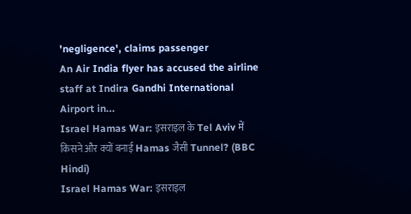'negligence', claims passenger
An Air India flyer has accused the airline staff at Indira Gandhi International Airport in...
Israel Hamas War: इसराइल के Tel Aviv में किसने और क्यों बनाई Hamas जैसी Tunnel? (BBC Hindi)
Israel Hamas War: इसराइल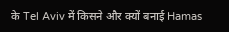के Tel Aviv में किसने और क्यों बनाई Hamas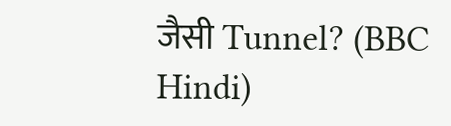जैसी Tunnel? (BBC Hindi)